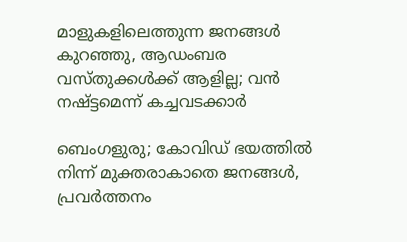മാളുകളിലെത്തുന്ന ജനങ്ങൾ കുറഞ്ഞു, ആഡംബര വസ്തുക്കൾക്ക് ആളില്ല; വൻ നഷ്ട്ടമെന്ന് കച്ചവടക്കാർ

ബെംഗളുരു; കോവിഡ് ഭയത്തിൽ നിന്ന് മുക്തരാകാതെ ജനങ്ങൾ, പ്രവർത്തനം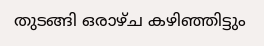തുടങ്ങി ഒരാഴ്ച കഴിഞ്ഞിട്ടും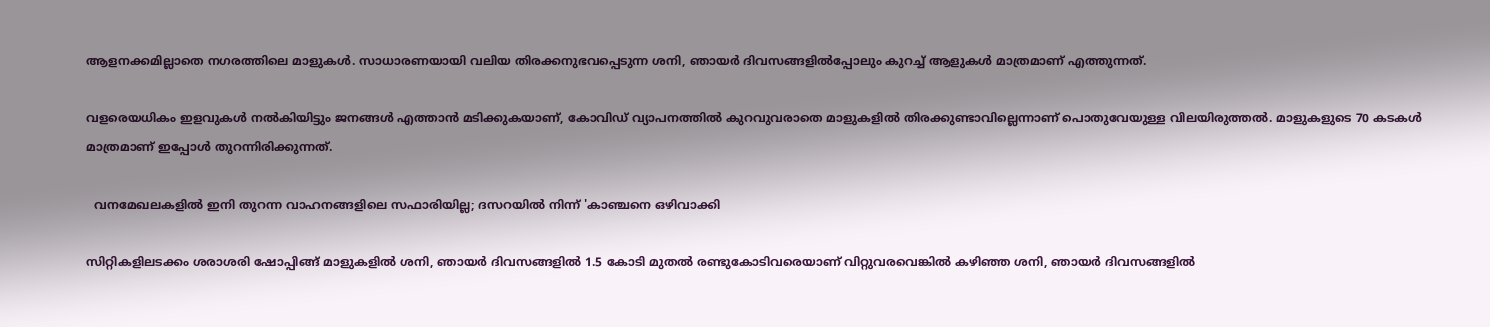ആളനക്കമില്ലാതെ നഗരത്തിലെ മാളുകൾ. സാധാരണയായി വലിയ തിരക്കനുഭവപ്പെടുന്ന ശനി, ഞായർ ദിവസങ്ങളിൽപ്പോലും കുറച്ച് ആളുകൾ മാത്രമാണ് എത്തുന്നത്.

വളരെയധികം ഇളവുകൾ നൽകിയിട്ടും ജനങ്ങൾ എത്താൻ മടിക്കുകയാണ്, കോവിഡ് വ്യാപനത്തിൽ കുറവുവരാതെ മാളുകളിൽ തിരക്കുണ്ടാവില്ലെന്നാണ് പൊതുവേയുള്ള വിലയിരുത്തൽ. മാളുകളുടെ 70 കടകൾ മാത്രമാണ് ഇപ്പോൾ തുറന്നിരിക്കുന്നത്.

  വനമേഖലകളിൽ ഇനി തുറന്ന വാഹനങ്ങളിലെ സഫാരിയില്ല; ദസറയിൽ നിന്ന് 'കാഞ്ചനെ ഒഴിവാക്കി

സിറ്റികളിലടക്കം ശരാശരി ഷോപ്പിങ്ങ് മാളുകളിൽ ശനി, ഞായർ ദിവസങ്ങളിൽ 1.5 കോടി മുതൽ രണ്ടുകോടിവരെയാണ് വിറ്റുവരവെങ്കിൽ കഴിഞ്ഞ ശനി, ഞായർ ദിവസങ്ങളിൽ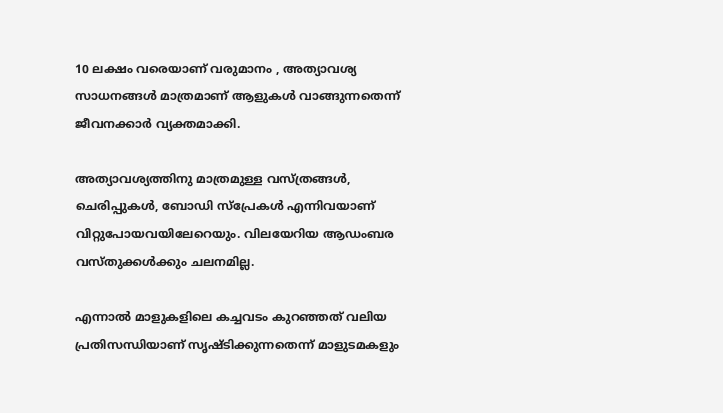10 ലക്ഷം വരെയാണ് വരുമാനം , അത്യാവശ്യ സാധനങ്ങൾ മാത്രമാണ് ആളുകൾ വാങ്ങുന്നതെന്ന് ജീവനക്കാർ വ്യക്തമാക്കി.

അത്യാവശ്യത്തിനു മാത്രമുള്ള വസ്ത്രങ്ങൾ, ചെരിപ്പുകൾ, ബോഡി സ്‌പ്രേകൾ എന്നിവയാണ് വിറ്റുപോയവയിലേറെയും. വിലയേറിയ ആഡംബര വസ്തുക്കൾക്കും ചലനമില്ല.

എന്നാൽ മാളുകളിലെ കച്ചവടം കുറഞ്ഞത് വലിയ പ്രതിസന്ധിയാണ് സൃഷ്ടിക്കുന്നതെന്ന് മാളുടമകളും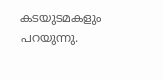കടയുടമകളും പറയുന്നു.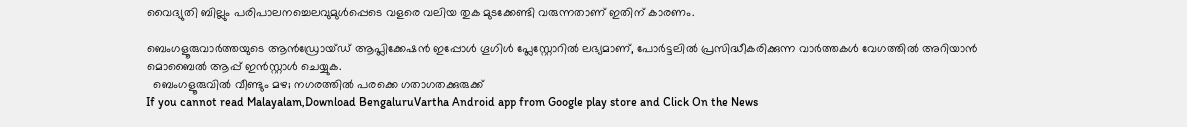വൈദ്യുതി ബില്ലും പരിപാലനച്ചെലവുമുൾപ്പെടെ വളരെ വലിയ തുക മുടക്കേണ്ടി വരുന്നതാണ് ഇതിന് കാരണം.

ബെംഗളൂരുവാർത്തയുടെ ആൻഡ്രോയ്ഡ് ആപ്ലിക്കേഷൻ ഇപ്പോൾ ഗൂഗിൾ പ്ലേസ്റ്റോറിൽ ലഭ്യമാണ്, പോർട്ടലിൽ പ്രസിദ്ധീകരിക്കുന്ന വാർത്തകൾ വേഗത്തിൽ അറിയാൻ മൊബൈൽ ആപ്പ് ഇൻസ്റ്റാൾ ചെയ്യുക.
  ബെംഗളൂരുവിൽ വീണ്ടും മഴ; നഗരത്തിൽ പരക്കെ ഗതാഗതക്കുരുക്ക്
If you cannot read Malayalam,Download BengaluruVartha Android app from Google play store and Click On the News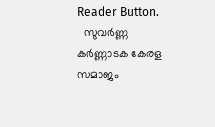Reader Button.
  സുവർണ്ണ കർണ്ണാടക കേരള സമാജം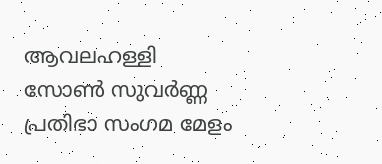ആവലഹള്ളി സോൺ സുവർണ്ണ പ്രതിഭാ സംഗമ മേളം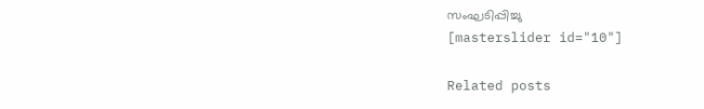സംഘടിപ്പിച്ചു
[masterslider id="10"]

Related posts